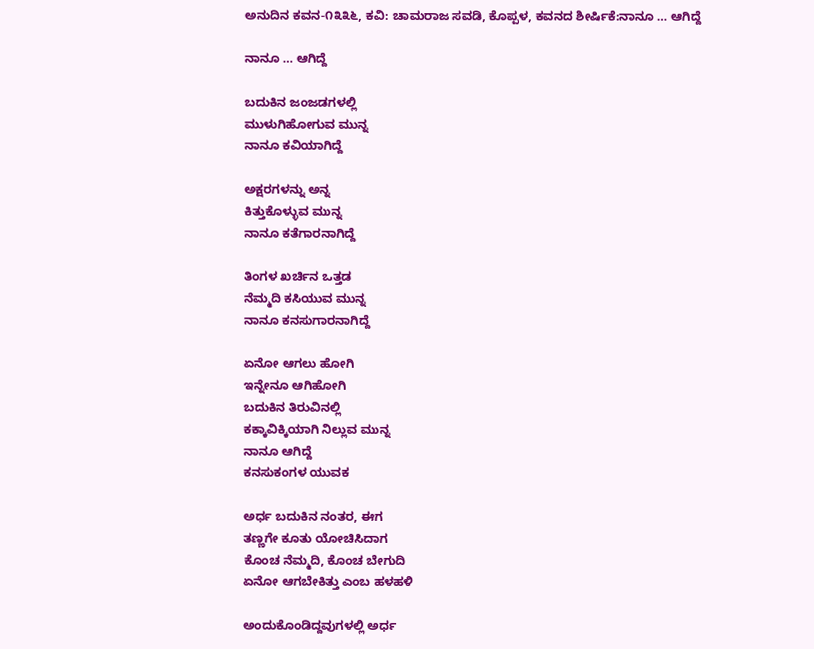ಅನುದಿನ ಕವನ-೧೩೩೬, ಕವಿ: ಚಾಮರಾಜ ಸವಡಿ, ಕೊಪ್ಪಳ, ಕವನದ ಶೀರ್ಷಿಕೆ:ನಾನೂ … ಆಗಿದ್ದೆ

ನಾನೂ … ಆಗಿದ್ದೆ

ಬದುಕಿನ ಜಂಜಡಗಳಲ್ಲಿ
ಮುಳುಗಿಹೋಗುವ ಮುನ್ನ
ನಾನೂ ಕವಿಯಾಗಿದ್ದೆ

ಅಕ್ಷರಗಳನ್ನು ಅನ್ನ
ಕಿತ್ತುಕೊಳ್ಳುವ ಮುನ್ನ
ನಾನೂ ಕತೆಗಾರನಾಗಿದ್ದೆ

ತಿಂಗಳ ಖರ್ಚಿನ ಒತ್ತಡ
ನೆಮ್ಮದಿ ಕಸಿಯುವ ಮುನ್ನ
ನಾನೂ ಕನಸುಗಾರನಾಗಿದ್ದೆ

ಏನೋ ಆಗಲು ಹೋಗಿ
ಇನ್ನೇನೂ ಆಗಿಹೋಗಿ
ಬದುಕಿನ ತಿರುವಿನಲ್ಲಿ
ಕಕ್ಕಾವಿಕ್ಕಿಯಾಗಿ ನಿಲ್ಲುವ ಮುನ್ನ
ನಾನೂ ಆಗಿದ್ದೆ
ಕನಸುಕಂಗಳ ಯುವಕ

ಅರ್ಧ ಬದುಕಿನ ನಂತರ, ಈಗ
ತಣ್ಣಗೇ ಕೂತು ಯೋಚಿಸಿದಾಗ
ಕೊಂಚ ನೆಮ್ಮದಿ, ಕೊಂಚ ಬೇಗುದಿ
ಏನೋ ಆಗಬೇಕಿತ್ತು ಎಂಬ ಹಳಹಳಿ

ಅಂದುಕೊಂಡಿದ್ದವುಗಳಲ್ಲಿ ಅರ್ಧ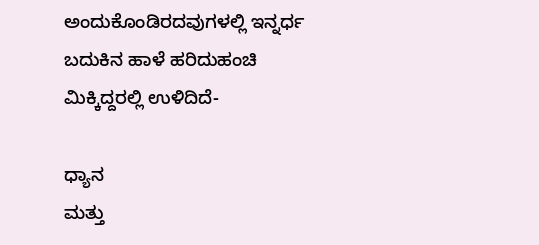ಅಂದುಕೊಂಡಿರದವುಗಳಲ್ಲಿ ಇನ್ನರ್ಧ
ಬದುಕಿನ ಹಾಳೆ ಹರಿದುಹಂಚಿ
ಮಿಕ್ಕಿದ್ದರಲ್ಲಿ ಉಳಿದಿದೆ-

ಧ್ಯಾನ
ಮತ್ತು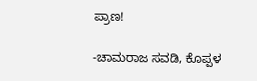ಪ್ರಾಣ!

-ಚಾಮರಾಜ ಸವಡಿ, ಕೊಪ್ಪಳ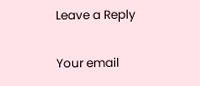Leave a Reply

Your email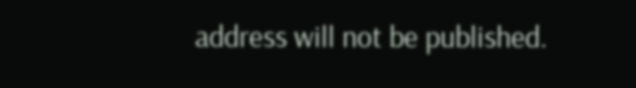address will not be published.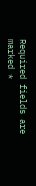Required fields are marked *